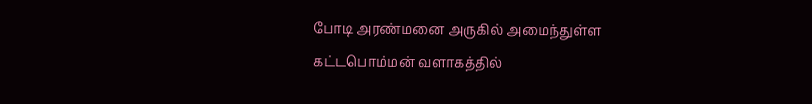போடி அரண்மனை அருகில் அமைந்துள்ள கட்டபொம்மன் வளாகத்தில்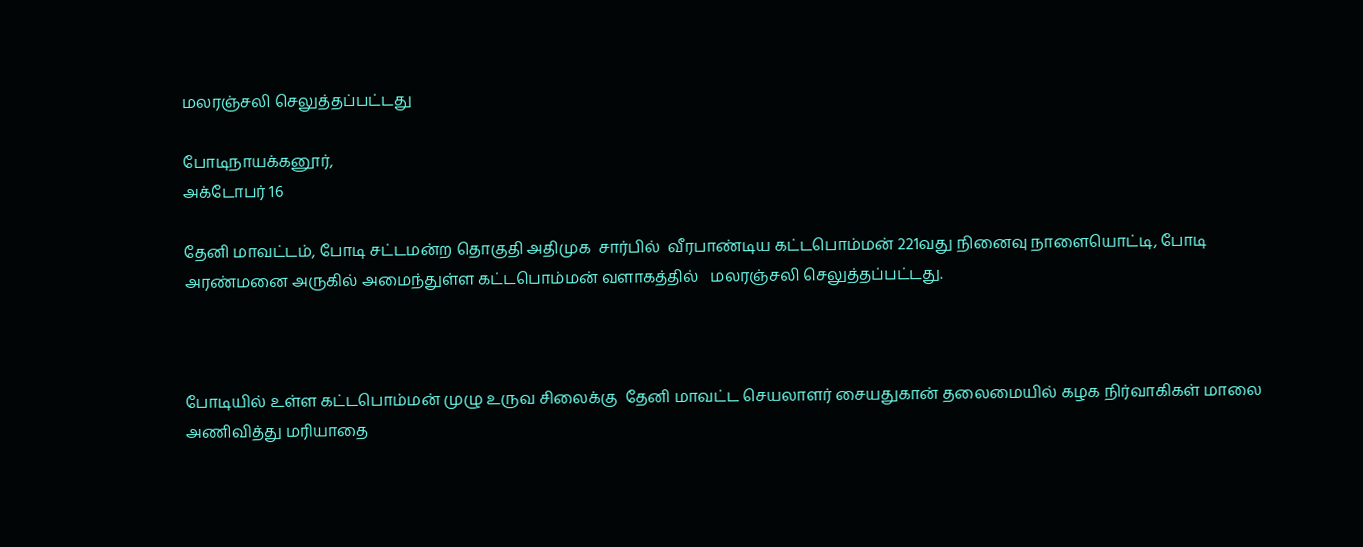மலரஞ்சலி செலுத்தப்பட்டது

போடிநாயக்கனூர்,
அக்டோபர் 16

தேனி மாவட்டம், போடி சட்டமன்ற தொகுதி அதிமுக  சார்பில்  வீரபாண்டிய கட்டபொம்மன் 221வது நினைவு நாளையொட்டி, போடி அரண்மனை அருகில் அமைந்துள்ள கட்டபொம்மன் வளாகத்தில்   மலரஞ்சலி செலுத்தப்பட்டது.



போடியில் உள்ள கட்டபொம்மன் முழு உருவ சிலைக்கு  தேனி மாவட்ட செயலாளர் சையதுகான் தலைமையில் கழக நிர்வாகிகள் மாலை அணிவித்து மரியாதை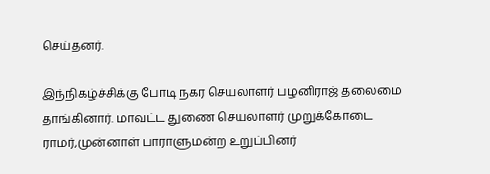செய்தனர்.

இந்நிகழ்ச்சிக்கு போடி நகர செயலாளர் பழனிராஜ் தலைமை தாங்கினார். மாவட்ட துணை செயலாளர் முறுக்கோடை ராமர்,முன்னாள் பாராளுமன்ற உறுப்பினர்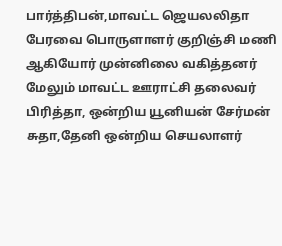பார்த்திபன்,மாவட்ட ஜெயலலிதா பேரவை பொருளாளர் குறிஞ்சி மணி ஆகியோர் முன்னிலை வகித்தனர்
மேலும் மாவட்ட ஊராட்சி தலைவர் பிரித்தா, ஒன்றிய யூனியன் சேர்மன்  சுதா,தேனி ஒன்றிய செயலாளர்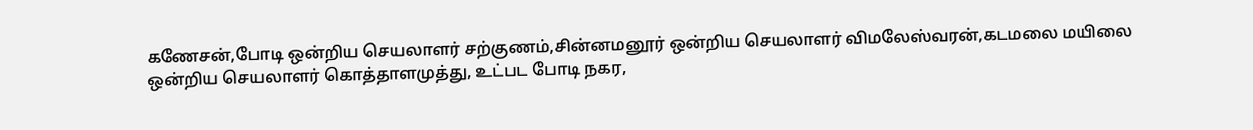கணேசன்,போடி ஒன்றிய செயலாளர் சற்குணம்,சின்னமனூர் ஒன்றிய செயலாளர் விமலேஸ்வரன்,கடமலை மயிலை ஒன்றிய செயலாளர் கொத்தாளமுத்து, உட்பட போடி நகர,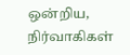ஒன்றிய, நிர்வாகிகள்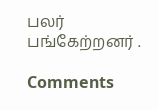பலர் பங்கேற்றனர் .

Comments